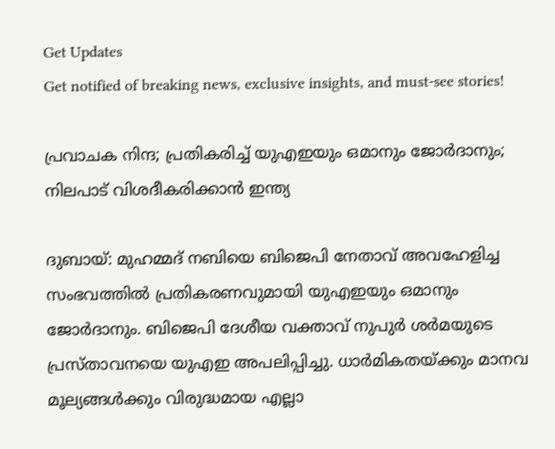Get Updates
Get notified of breaking news, exclusive insights, and must-see stories!

പ്രവാചക നിന്ദ; പ്രതികരിച്ച് യുഎഇയും ഒമാനും ജോര്‍ദാനും; നിലപാട് വിശദീകരിക്കാന്‍ ഇന്ത്യ

ദുബായ്: മുഹമ്മദ് നബിയെ ബിജെപി നേതാവ് അവഹേളിച്ച സംഭവത്തില്‍ പ്രതികരണവുമായി യുഎഇയും ഒമാനും ജോര്‍ദാനും. ബിജെപി ദേശീയ വക്താവ് നുപുര്‍ ശര്‍മയുടെ പ്രസ്താവനയെ യുഎഇ അപലിപ്പിച്ചു. ധാര്‍മികതയ്ക്കും മാനവ മൂല്യങ്ങള്‍ക്കും വിരുദ്ധമായ എല്ലാ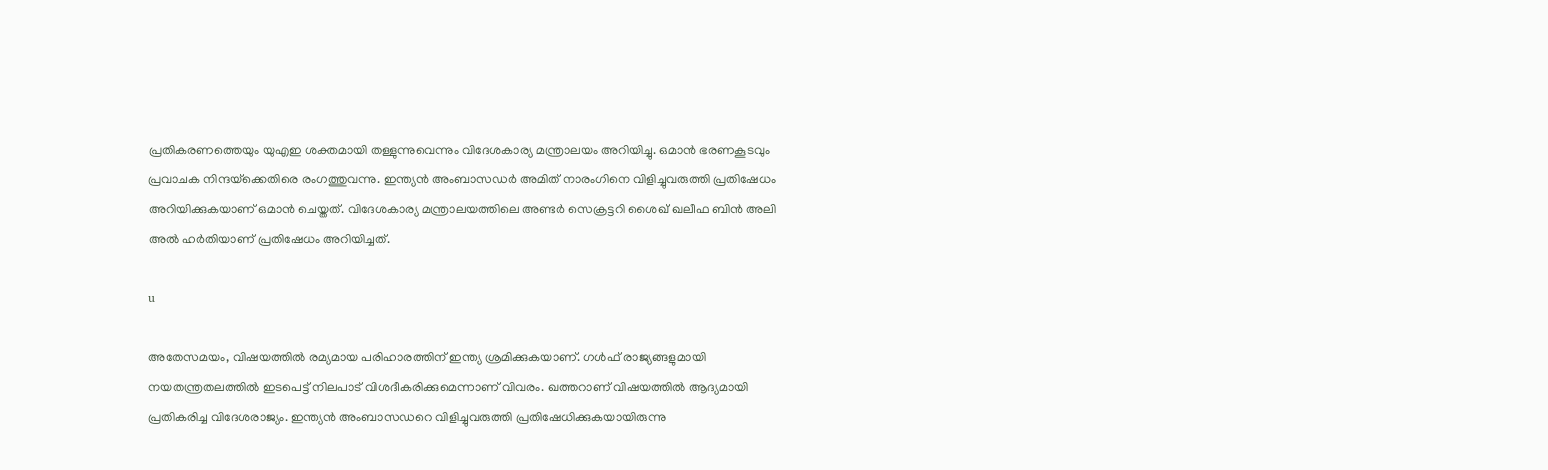പ്രതികരണത്തെയും യുഎഇ ശക്തമായി തള്ളുന്നുവെന്നും വിദേശകാര്യ മന്ത്രാലയം അറിയിച്ചു. ഒമാന്‍ ഭരണകൂടവും പ്രവാചക നിന്ദയ്‌ക്കെതിരെ രംഗത്തുവന്നു. ഇന്ത്യന്‍ അംബാസഡര്‍ അമിത് നാരംഗിനെ വിളിച്ചുവരുത്തി പ്രതിഷേധം അറിയിക്കുകയാണ് ഒമാന്‍ ചെയ്തത്. വിദേശകാര്യ മന്ത്രാലയത്തിലെ അണ്ടര്‍ സെക്രട്ടറി ശൈഖ് ഖലീഫ ബിന്‍ അലി അല്‍ ഹര്‍തിയാണ് പ്രതിഷേധം അറിയിച്ചത്.

u

അതേസമയം, വിഷയത്തില്‍ രമ്യമായ പരിഹാരത്തിന് ഇന്ത്യ ശ്രമിക്കുകയാണ്. ഗള്‍ഫ് രാജ്യങ്ങളുമായി നയതന്ത്രതലത്തില്‍ ഇടപെട്ട് നിലപാട് വിശദീകരിക്കുമെന്നാണ് വിവരം. ഖത്തറാണ് വിഷയത്തില്‍ ആദ്യമായി പ്രതികരിച്ച വിദേശരാജ്യം. ഇന്ത്യന്‍ അംബാസഡറെ വിളിച്ചുവരുത്തി പ്രതിഷേധിക്കുകയായിരുന്നു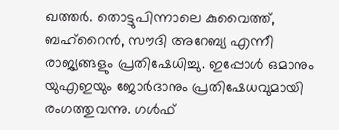ഖത്തര്‍. തൊട്ടുപിന്നാലെ കുവൈത്ത്, ബഹ്‌റൈന്‍, സൗദി അറേബ്യ എന്നീ രാജ്യങ്ങളും പ്രതിഷേധിച്ചു. ഇപ്പോള്‍ ഒമാനും യുഎഇയും ജോര്‍ദാനും പ്രതിഷേധവുമായി രംഗത്തുവന്നു. ഗള്‍ഫ്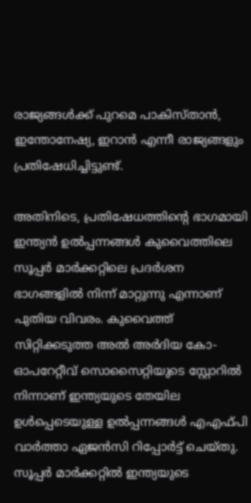രാജ്യങ്ങള്‍ക്ക് പുറമെ പാകിസ്താന്‍, ഇന്തോനേഷ്യ, ഇറാന്‍ എന്നീ രാജ്യങ്ങളും പ്രതിഷേധിച്ചിട്ടുണ്ട്.

അതിനിടെ, പ്രതിഷേധത്തിന്റെ ഭാഗമായി ഇന്ത്യന്‍ ഉല്‍പ്പന്നങ്ങള്‍ കുവൈത്തിലെ സൂപ്പര്‍ മാര്‍ക്കറ്റിലെ പ്രദര്‍ശന ഭാഗങ്ങളില്‍ നിന്ന് മാറ്റുന്നു എന്നാണ് പുതിയ വിവരം. കുവൈത്ത് സിറ്റിക്കടുത്ത അല്‍ അര്‍ദിയ കോ-ഓപറേറ്റീവ് സൊസൈറ്റിയുടെ സ്റ്റോറില്‍ നിന്നാണ് ഇന്ത്യയുടെ തേയില ഉള്‍പ്പെടെയുള്ള ഉല്‍പ്പന്നങ്ങള്‍ എഎഫ്പി വാര്‍ത്താ ഏജന്‍സി റിപ്പോര്‍ട്ട് ചെയ്തു. സൂപ്പര്‍ മാര്‍ക്കറ്റില്‍ ഇന്ത്യയുടെ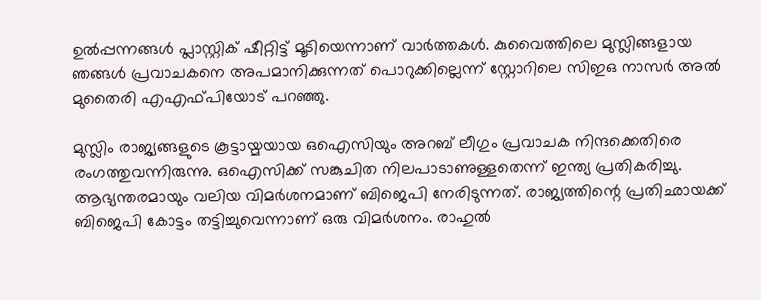ഉല്‍പ്പന്നങ്ങള്‍ പ്ലാസ്റ്റിക് ഷീറ്റിട്ട് മൂടിയെന്നാണ് വാര്‍ത്തകള്‍. കുവൈത്തിലെ മുസ്ലിങ്ങളായ ഞങ്ങള്‍ പ്രവാചകനെ അപമാനിക്കുന്നത് പൊറുക്കില്ലെന്ന് സ്റ്റോറിലെ സിഇഒ നാസര്‍ അല്‍ മുതൈരി എഎഫ്പിയോട് പറഞ്ഞു.

മുസ്ലിം രാജ്യങ്ങളുടെ കൂട്ടായ്മയായ ഒഐസിയും അറബ് ലീഗും പ്രവാചക നിന്ദക്കെതിരെ രംഗത്തുവന്നിരുന്നു. ഒഐസിക്ക് സങ്കുചിത നിലപാടാണുള്ളതെന്ന് ഇന്ത്യ പ്രതികരിച്ചു. ആഭ്യന്തരമായും വലിയ വിമര്‍ശനമാണ് ബിജെപി നേരിടുന്നത്. രാജ്യത്തിന്റെ പ്രതിഛായക്ക് ബിജെപി കോട്ടം തട്ടിച്ചുവെന്നാണ് ഒരു വിമര്‍ശനം. രാഹുല്‍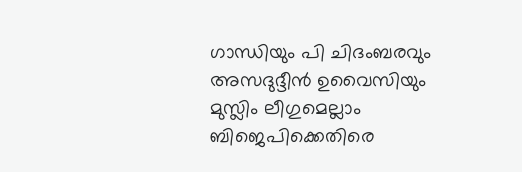ഗാന്ധിയും പി ചിദംബരവും അസദുദ്ദീന്‍ ഉവൈസിയും മുസ്ലിം ലീഗുമെല്ലാം ബിജെപിക്കെതിരെ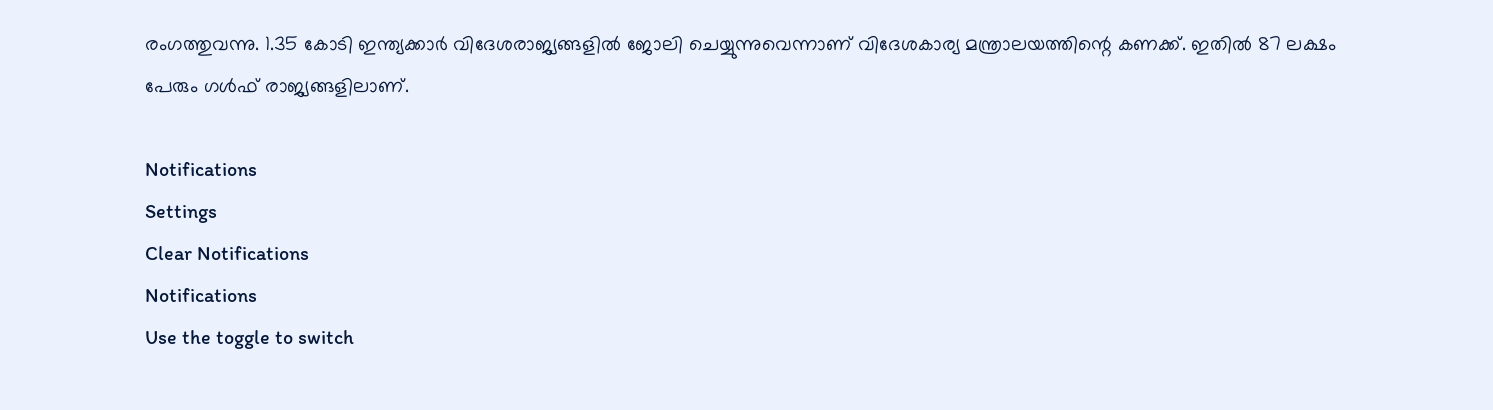രംഗത്തുവന്നു. 1.35 കോടി ഇന്ത്യക്കാര്‍ വിദേശരാജ്യങ്ങളില്‍ ജോലി ചെയ്യുന്നുവെന്നാണ് വിദേശകാര്യ മന്ത്രാലയത്തിന്റെ കണക്ക്. ഇതില്‍ 87 ലക്ഷം പേരും ഗള്‍ഫ് രാജ്യങ്ങളിലാണ്.

Notifications
Settings
Clear Notifications
Notifications
Use the toggle to switch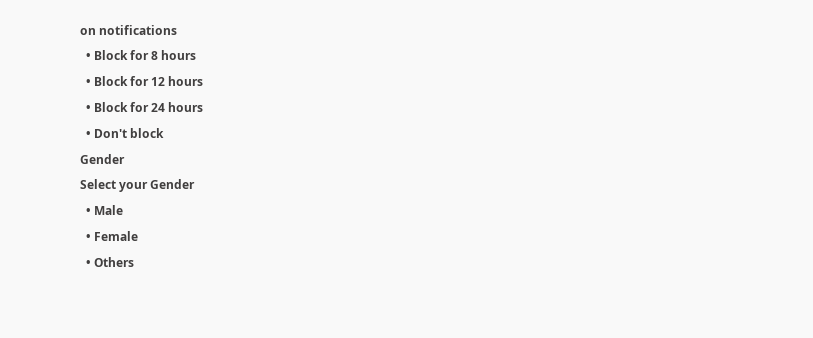on notifications
  • Block for 8 hours
  • Block for 12 hours
  • Block for 24 hours
  • Don't block
Gender
Select your Gender
  • Male
  • Female
  • Others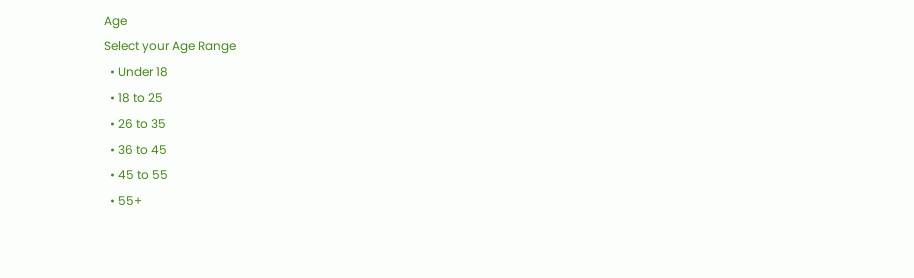Age
Select your Age Range
  • Under 18
  • 18 to 25
  • 26 to 35
  • 36 to 45
  • 45 to 55
  • 55+